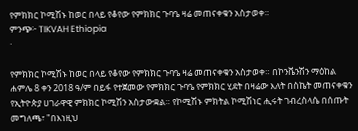የምክክር ኮሚሽኑ ከወር በላይ የቆየው የምክክር ጉባዔ ዛሬ መጠናቀቁን አስታወቀ።
ምንጭ፦ TIKVAH Ethiopia
·

የምክክር ኮሚሽኑ ከወር በላይ የቆየው የምክክር ጉባዔ ዛሬ መጠናቀቁን አስታወቀ። በኮንቬንሽን ማዕከል ሐምሌ 8 ቀን 2018 ዓ/ም በይፋ የተጀመው የምክክር ጉባዔ የምክክር ሂደት በዛሬው እለት በስኬት መጠናቀቁን የኢትዮጵያ ሀገራዋዊ ምክክር ኮሚሽን አስታውቋል። የኮሚሽኑ ምክትል ኮሚሽነር ሒሩት ገብረስላሴ በሰጡት መግለጫ፣ "በእነዚህ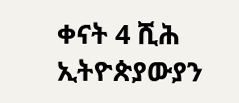ቀናት 4 ሺሕ ኢትዮጵያውያን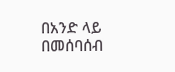በአንድ ላይ በመሰባሰብ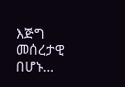እጅግ መሰረታዊ በሆኑ…